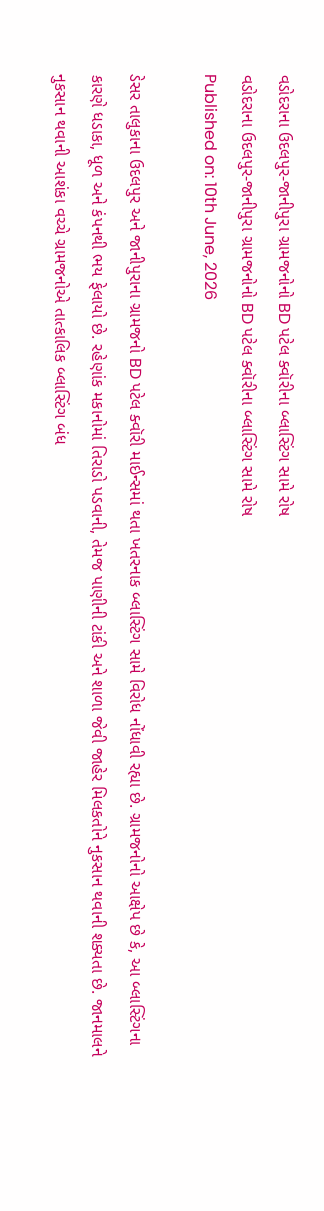વડોદરાના ઉદલપુર-જાનીપુરા ગ્રામજનોનો BD પટેલ ક્વૉરીના બ્લાસ્ટિંગ સામે રોષ
વડોદરાના ઉદલપુર-જાનીપુરા ગ્રામજનોનો BD પટેલ ક્વૉરીના બ્લાસ્ટિંગ સામે રોષ
Published on: 10th June, 2026

ડેસર તાલુકાના ઉદલપુર અને જાનીપુરાના ગ્રામજનો BD પટેલ ક્વૉરી માઈન્સમાં થતા ખતરનાક બ્લાસ્ટિંગ સામે વિરોધ નોંધાવી રહ્યા છે. ગ્રામજનોનો આક્ષેપ છે કે, આ બ્લાસ્ટિંગના કારણે ધડાકા, ધૂળ અને કંપનથી ભય ફેલાયો છે. રહેણાંક મકાનોમાં તિરાડો પડવાની, તેમજ પાણીની ટાંકી અને શાળા જેવી જાહેર મિલકતોને નુકસાન થવાની શક્યતા છે. જાનમાલને નુકસાન થવાની આશંકા વચ્ચે ગ્રામજનોએ તાત્કાલિક બ્લાસ્ટિંગ બંધ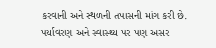કરવાની અને સ્થળની તપાસની માંગ કરી છે. પર્યાવરણ અને સ્વાસ્થ્ય પર પણ અસર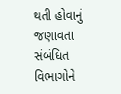થતી હોવાનું જણાવતા સંબંધિત વિભાગોને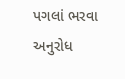પગલાં ભરવા અનુરોધ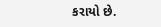કરાયો છે.